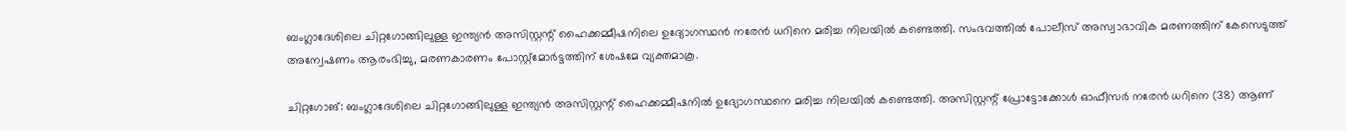ബംഗ്ലാദേശിലെ ചിറ്റഗോങ്ങിലുള്ള ഇന്ത്യൻ അസിസ്റ്റന്റ് ഹൈക്കമ്മീഷനിലെ ഉദ്യോഗസ്ഥൻ നരേൻ ധറിനെ മരിച്ച നിലയിൽ കണ്ടെത്തി. സംഭവത്തിൽ പോലീസ് അസ്വാഭാവിക മരണത്തിന് കേസെടുത്ത് അന്വേഷണം ആരംഭിച്ചു, മരണകാരണം പോസ്റ്റ്‌മോർട്ടത്തിന് ശേഷമേ വ്യക്തമാകൂ.

ചിറ്റഗോങ്: ബംഗ്ലാദേശിലെ ചിറ്റഗോങ്ങിലുള്ള ഇന്ത്യൻ അസിസ്റ്റന്റ് ഹൈക്കമ്മീഷനിൽ ഉദ്യോഗസ്ഥനെ മരിച്ച നിലയിൽ കണ്ടെത്തി. അസിസ്റ്റന്റ് പ്രോട്ടോക്കോൾ ഓഫീസർ നരേൻ ധറിനെ (38) ആണ്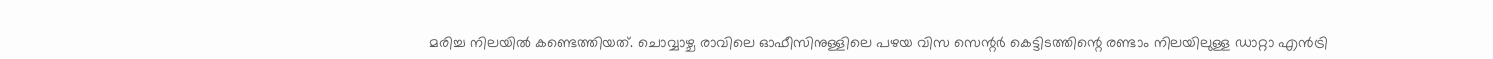മരിച്ച നിലയിൽ കണ്ടെത്തിയത്. ചൊവ്വാഴ്ച രാവിലെ ഓഫീസിനുള്ളിലെ പഴയ വിസ സെന്റർ കെട്ടിടത്തിന്റെ രണ്ടാം നിലയിലുള്ള ഡാറ്റാ എൻട്രി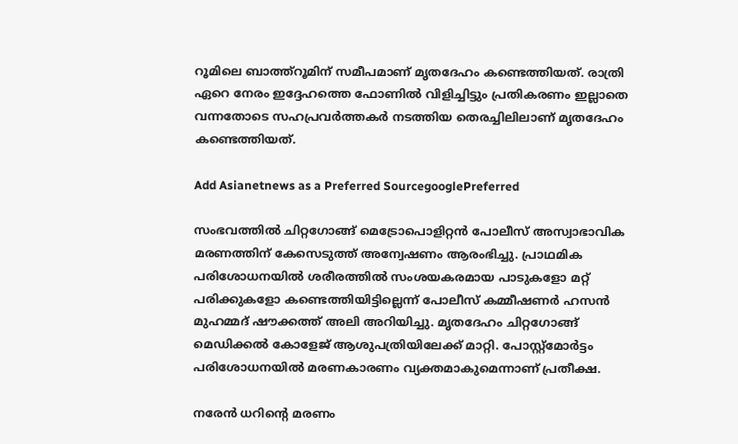റൂമിലെ ബാത്ത്റൂമിന് സമീപമാണ് മൃതദേഹം കണ്ടെത്തിയത്. രാത്രി ഏറെ നേരം ഇദ്ദേഹത്തെ ഫോണിൽ വിളിച്ചിട്ടും പ്രതികരണം ഇല്ലാതെ വന്നതോടെ സഹപ്രവർത്തകർ നടത്തിയ തെരച്ചിലിലാണ് മൃതദേഹം കണ്ടെത്തിയത്.

Add Asianetnews as a Preferred SourcegooglePreferred

സംഭവത്തിൽ ചിറ്റഗോങ്ങ് മെട്രോപൊളിറ്റൻ പോലീസ് അസ്വാഭാവിക മരണത്തിന് കേസെടുത്ത് അന്വേഷണം ആരംഭിച്ചു. പ്രാഥമിക പരിശോധനയിൽ ശരീരത്തിൽ സംശയകരമായ പാടുകളോ മറ്റ് പരിക്കുകളോ കണ്ടെത്തിയിട്ടില്ലെന്ന് പോലീസ് കമ്മീഷണർ ഹസൻ മുഹമ്മദ് ഷൗക്കത്ത് അലി അറിയിച്ചു. മൃതദേഹം ചിറ്റഗോങ്ങ് മെഡിക്കൽ കോളേജ് ആശുപത്രിയിലേക്ക് മാറ്റി. പോസ്റ്റ്‌മോർട്ടം പരിശോധനയിൽ മരണകാരണം വ്യക്തമാകുമെന്നാണ് പ്രതീക്ഷ.

നരേൻ ധറിൻ്റെ മരണം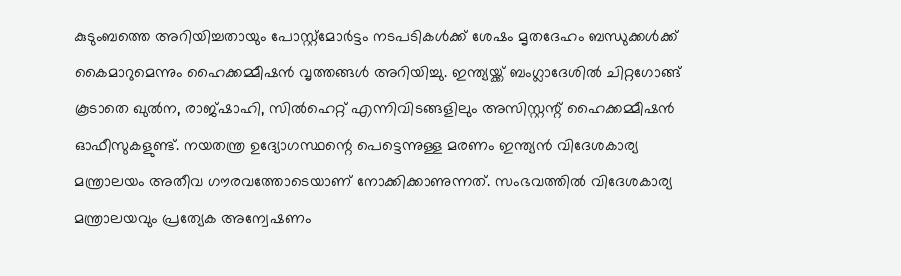കുടുംബത്തെ അറിയിച്ചതായും പോസ്റ്റ്‌മോർട്ടം നടപടികൾക്ക് ശേഷം മൃതദേഹം ബന്ധുക്കൾക്ക് കൈമാറുമെന്നും ഹൈക്കമ്മീഷൻ വൃത്തങ്ങൾ അറിയിച്ചു. ഇന്ത്യയ്ക്ക് ബംഗ്ലാദേശിൽ ചിറ്റഗോങ്ങ് കൂടാതെ ഖുൽന, രാജ്ഷാഹി, സിൽഹെറ്റ് എന്നിവിടങ്ങളിലും അസിസ്റ്റന്റ് ഹൈക്കമ്മീഷൻ ഓഫീസുകളുണ്ട്. നയതന്ത്ര ഉദ്യോഗസ്ഥന്റെ പെട്ടെന്നുള്ള മരണം ഇന്ത്യൻ വിദേശകാര്യ മന്ത്രാലയം അതീവ ഗൗരവത്തോടെയാണ് നോക്കിക്കാണുന്നത്. സംഭവത്തിൽ വിദേശകാര്യ മന്ത്രാലയവും പ്രത്യേക അന്വേഷണം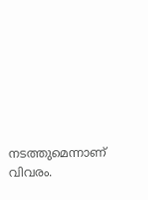നടത്തുമെന്നാണ് വിവരം.